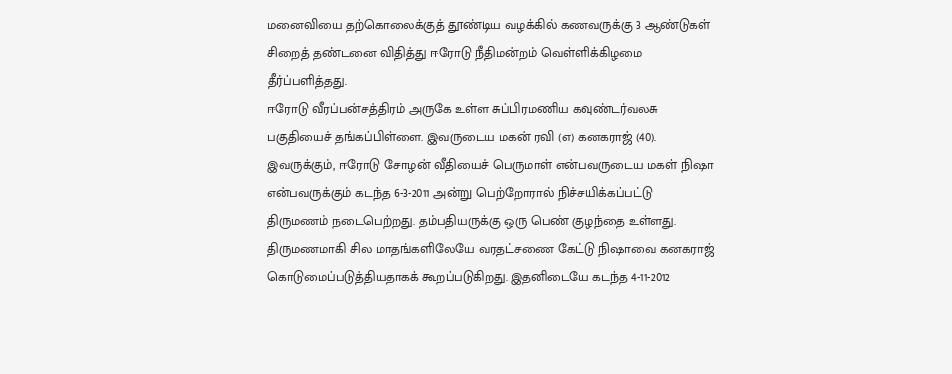மனைவியை தற்கொலைக்குத் தூண்டிய வழக்கில் கணவருக்கு 3 ஆண்டுகள் சிறைத் தண்டனை விதித்து ஈரோடு நீதிமன்றம் வெள்ளிக்கிழமை தீர்ப்பளித்தது.
ஈரோடு வீரப்பன்சத்திரம் அருகே உள்ள சுப்பிரமணிய கவுண்டர்வலசு பகுதியைச் தங்கப்பிள்ளை. இவருடைய மகன் ரவி (எ) கனகராஜ் (40). இவருக்கும், ஈரோடு சோழன் வீதியைச் பெருமாள் என்பவருடைய மகள் நிஷா என்பவருக்கும் கடந்த 6-3-2011 அன்று பெற்றோரால் நிச்சயிக்கப்பட்டு திருமணம் நடைபெற்றது. தம்பதியருக்கு ஒரு பெண் குழந்தை உள்ளது.
திருமணமாகி சில மாதங்களிலேயே வரதட்சணை கேட்டு நிஷாவை கனகராஜ் கொடுமைப்படுத்தியதாகக் கூறப்படுகிறது. இதனிடையே கடந்த 4-11-2012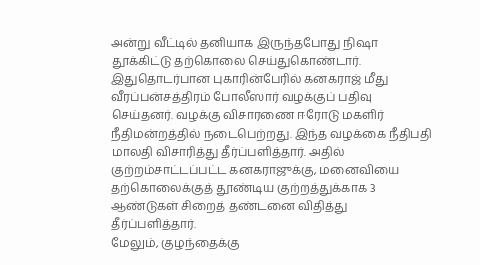அன்று வீட்டில் தனியாக இருந்தபோது நிஷா தூக்கிட்டு தற்கொலை செய்துகொண்டார்.
இதுதொடர்பான புகாரின்பேரில் கனகராஜ் மீது வீரப்பன்சத்திரம் போலீஸார் வழக்குப் பதிவு செய்தனர். வழக்கு விசாரணை ஈரோடு மகளிர் நீதிமன்றத்தில் நடைபெற்றது. இந்த வழக்கை நீதிபதி மாலதி விசாரித்து தீர்ப்பளித்தார். அதில் குற்றம்சாட்டப்பட்ட கனகராஜுக்கு, மனைவியை தற்கொலைக்குத் தூண்டிய குற்றத்துக்காக 3 ஆண்டுகள் சிறைத் தண்டனை விதித்து தீர்ப்பளித்தார்.
மேலும், குழந்தைக்கு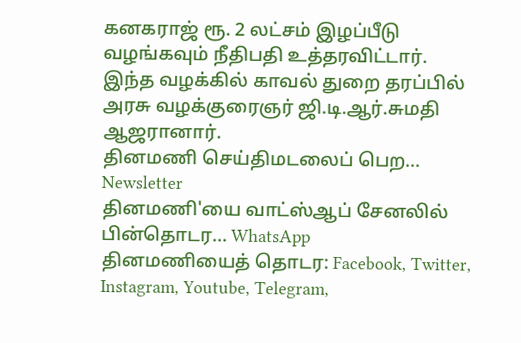கனகராஜ் ரூ. 2 லட்சம் இழப்பீடு வழங்கவும் நீதிபதி உத்தரவிட்டார். இந்த வழக்கில் காவல் துறை தரப்பில் அரசு வழக்குரைஞர் ஜி.டி.ஆர்.சுமதி ஆஜரானார்.
தினமணி செய்திமடலைப் பெற... Newsletter
தினமணி'யை வாட்ஸ்ஆப் சேனலில் பின்தொடர... WhatsApp
தினமணியைத் தொடர: Facebook, Twitter, Instagram, Youtube, Telegram,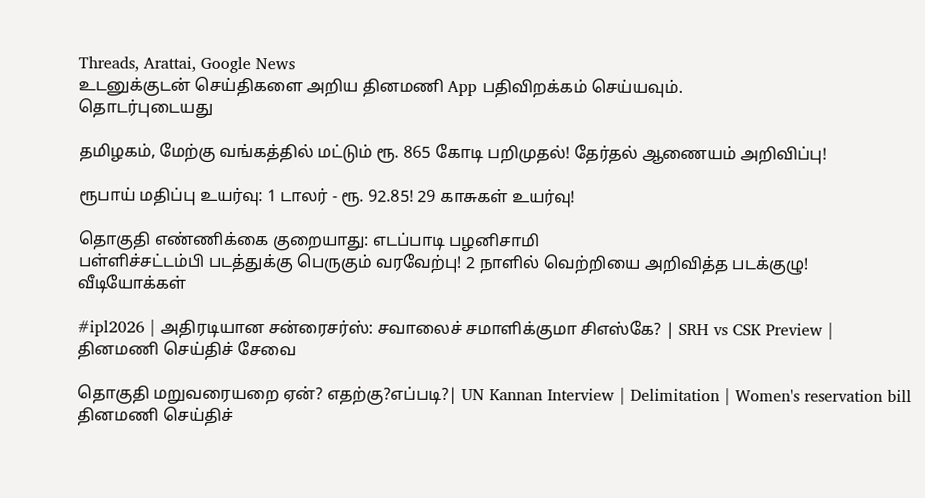Threads, Arattai, Google News
உடனுக்குடன் செய்திகளை அறிய தினமணி App பதிவிறக்கம் செய்யவும்.
தொடர்புடையது

தமிழகம், மேற்கு வங்கத்தில் மட்டும் ரூ. 865 கோடி பறிமுதல்! தேர்தல் ஆணையம் அறிவிப்பு!

ரூபாய் மதிப்பு உயர்வு: 1 டாலர் - ரூ. 92.85! 29 காசுகள் உயர்வு!

தொகுதி எண்ணிக்கை குறையாது: எடப்பாடி பழனிசாமி
பள்ளிச்சட்டம்பி படத்துக்கு பெருகும் வரவேற்பு! 2 நாளில் வெற்றியை அறிவித்த படக்குழு!
வீடியோக்கள்

#ipl2026 | அதிரடியான சன்ரைசர்ஸ்: சவாலைச் சமாளிக்குமா சிஎஸ்கே? | SRH vs CSK Preview |
தினமணி செய்திச் சேவை

தொகுதி மறுவரையறை ஏன்? எதற்கு?எப்படி?| UN Kannan Interview | Delimitation | Women's reservation bill
தினமணி செய்திச்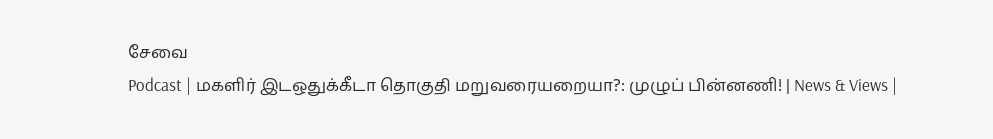சேவை
Podcast | மகளிர் இடஒதுக்கீடா தொகுதி மறுவரையறையா?: முழுப் பின்னணி! | News & Views |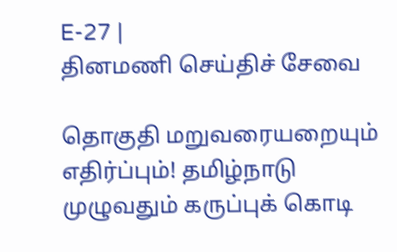E-27 |
தினமணி செய்திச் சேவை

தொகுதி மறுவரையறையும் எதிர்ப்பும்! தமிழ்நாடு முழுவதும் கருப்புக் கொடி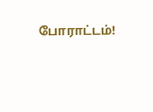போராட்டம்!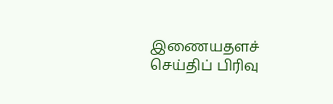இணையதளச் செய்திப் பிரிவு